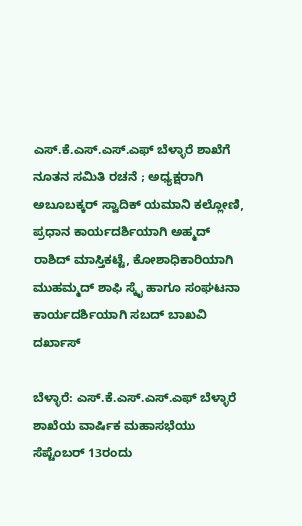ಎಸ್.ಕೆ.ಎಸ್.ಎಸ್.ಎಫ್ ಬೆಳ್ಳಾರೆ ಶಾಖೆಗೆ ನೂತನ ಸಮಿತಿ ರಚನೆ ; ಅಧ್ಯಕ್ಷರಾಗಿ ಅಬೂಬಕ್ಕರ್ ಸ್ವಾದಿಕ್ ಯಮಾನಿ ಕಲ್ಲೋಣಿ, ಪ್ರಧಾನ ಕಾರ್ಯದರ್ಶಿಯಾಗಿ ಅಹ್ಮದ್ ರಾಶಿದ್ ಮಾಸ್ತಿಕಟ್ಟೆ, ಕೋಶಾಧಿಕಾರಿಯಾಗಿ ಮುಹಮ್ಮದ್ ಶಾಫಿ ಸ್ಕೈ ಹಾಗೂ ಸಂಘಟನಾ ಕಾರ್ಯದರ್ಶಿಯಾಗಿ ಸಬದ್ ಬಾಖವಿ ದರ್ಖಾಸ್

ಬೆಳ್ಳಾರೆ: ಎಸ್.ಕೆ.ಎಸ್.ಎಸ್.ಎಫ್ ಬೆಳ್ಳಾರೆ ಶಾಖೆಯ ವಾರ್ಷಿಕ ಮಹಾಸಭೆಯು ಸೆಪ್ಟೆಂಬರ್ 13ರಂದು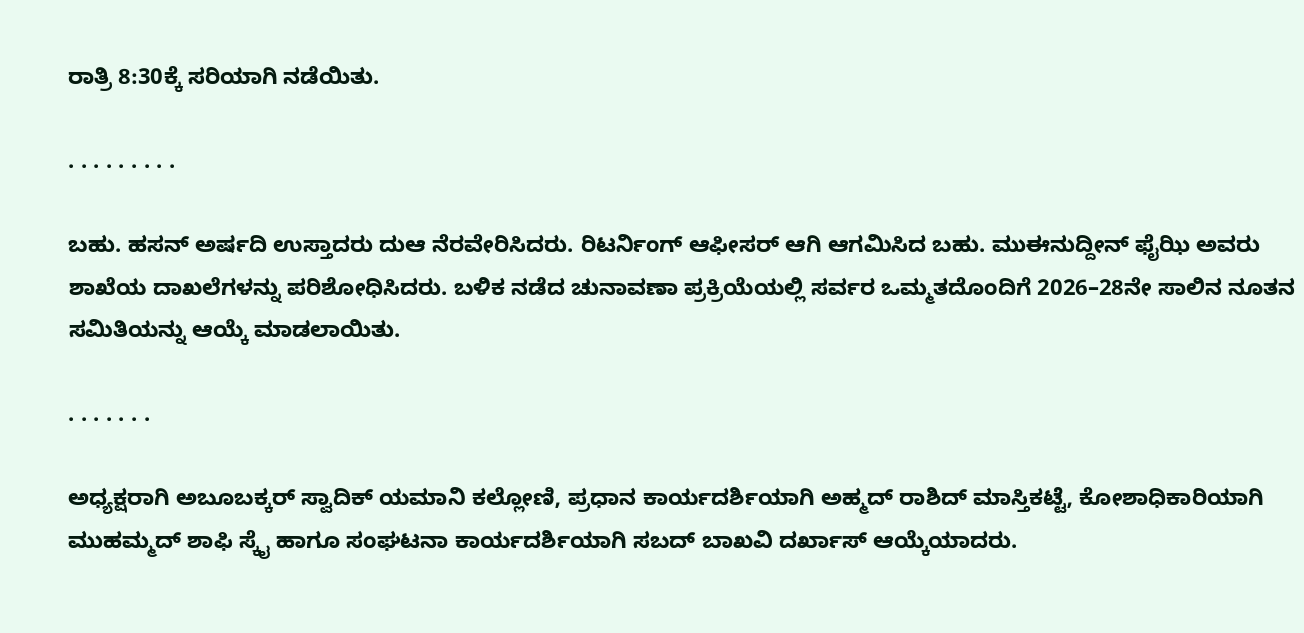ರಾತ್ರಿ 8:30ಕ್ಕೆ ಸರಿಯಾಗಿ ನಡೆಯಿತು.

. . . . . . . . .

ಬಹು. ಹಸನ್ ಅರ್ಷದಿ ಉಸ್ತಾದರು ದುಆ ನೆರವೇರಿಸಿದರು. ರಿಟರ್ನಿಂಗ್ ಆಫೀಸರ್ ಆಗಿ ಆಗಮಿಸಿದ ಬಹು. ಮುಈನುದ್ದೀನ್ ಫೈಝಿ ಅವರು ಶಾಖೆಯ ದಾಖಲೆಗಳನ್ನು ಪರಿಶೋಧಿಸಿದರು. ಬಳಿಕ ನಡೆದ ಚುನಾವಣಾ ಪ್ರಕ್ರಿಯೆಯಲ್ಲಿ ಸರ್ವರ ಒಮ್ಮತದೊಂದಿಗೆ 2026–28ನೇ ಸಾಲಿನ ನೂತನ ಸಮಿತಿಯನ್ನು ಆಯ್ಕೆ ಮಾಡಲಾಯಿತು.

. . . . . . .

ಅಧ್ಯಕ್ಷರಾಗಿ ಅಬೂಬಕ್ಕರ್ ಸ್ವಾದಿಕ್ ಯಮಾನಿ ಕಲ್ಲೋಣಿ, ಪ್ರಧಾನ ಕಾರ್ಯದರ್ಶಿಯಾಗಿ ಅಹ್ಮದ್ ರಾಶಿದ್ ಮಾಸ್ತಿಕಟ್ಟೆ, ಕೋಶಾಧಿಕಾರಿಯಾಗಿ ಮುಹಮ್ಮದ್ ಶಾಫಿ ಸ್ಕೈ ಹಾಗೂ ಸಂಘಟನಾ ಕಾರ್ಯದರ್ಶಿಯಾಗಿ ಸಬದ್ ಬಾಖವಿ ದರ್ಖಾಸ್ ಆಯ್ಕೆಯಾದರು.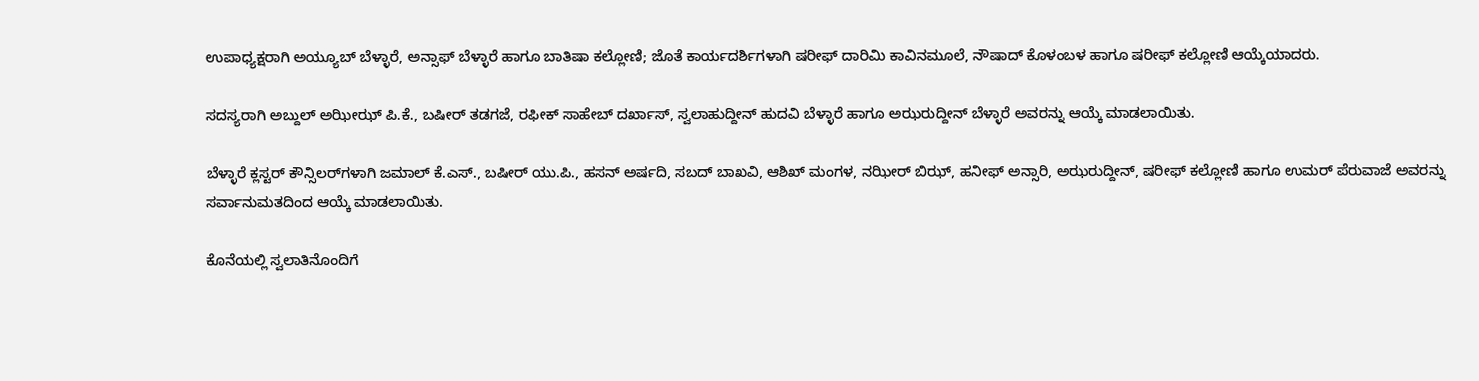ಉಪಾಧ್ಯಕ್ಷರಾಗಿ ಅಯ್ಯೂಬ್ ಬೆಳ್ಳಾರೆ, ಅನ್ಸಾಫ್ ಬೆಳ್ಳಾರೆ ಹಾಗೂ ಬಾತಿಷಾ ಕಲ್ಲೋಣಿ; ಜೊತೆ ಕಾರ್ಯದರ್ಶಿಗಳಾಗಿ ಷರೀಫ್ ದಾರಿಮಿ ಕಾವಿನಮೂಲೆ, ನೌಷಾದ್ ಕೊಳಂಬಳ ಹಾಗೂ ಷರೀಫ್ ಕಲ್ಲೋಣಿ ಆಯ್ಕೆಯಾದರು.

ಸದಸ್ಯರಾಗಿ ಅಬ್ದುಲ್ ಅಝೀಝ್ ಪಿ.ಕೆ., ಬಷೀರ್ ತಡಗಜೆ, ರಫೀಕ್ ಸಾಹೇಬ್ ದರ್ಖಾಸ್, ಸ್ವಲಾಹುದ್ದೀನ್ ಹುದವಿ ಬೆಳ್ಳಾರೆ ಹಾಗೂ ಅಝರುದ್ದೀನ್ ಬೆಳ್ಳಾರೆ ಅವರನ್ನು ಆಯ್ಕೆ ಮಾಡಲಾಯಿತು.

ಬೆಳ್ಳಾರೆ ಕ್ಲಸ್ಟರ್ ಕೌನ್ಸಿಲರ್‌ಗಳಾಗಿ ಜಮಾಲ್ ಕೆ.ಎಸ್., ಬಷೀರ್ ಯು.ಪಿ., ಹಸನ್ ಅರ್ಷದಿ, ಸಬದ್ ಬಾಖವಿ, ಆಶಿಖ್ ಮಂಗಳ, ನಝೀರ್ ಬಿಝ್, ಹನೀಫ್ ಅನ್ಸಾರಿ, ಅಝರುದ್ದೀನ್, ಷರೀಫ್ ಕಲ್ಲೋಣಿ ಹಾಗೂ ಉಮರ್ ಪೆರುವಾಜೆ ಅವರನ್ನು ಸರ್ವಾನುಮತದಿಂದ ಆಯ್ಕೆ ಮಾಡಲಾಯಿತು.

ಕೊನೆಯಲ್ಲಿ ಸ್ವಲಾತಿನೊಂದಿಗೆ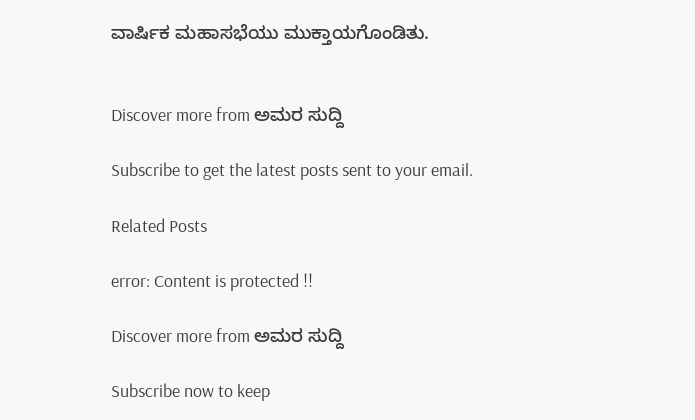ವಾರ್ಷಿಕ ಮಹಾಸಭೆಯು ಮುಕ್ತಾಯಗೊಂಡಿತು.


Discover more from ಅಮರ ಸುದ್ದಿ

Subscribe to get the latest posts sent to your email.

Related Posts

error: Content is protected !!

Discover more from ಅಮರ ಸುದ್ದಿ

Subscribe now to keep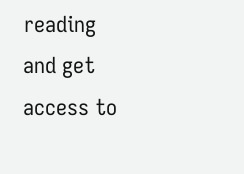reading and get access to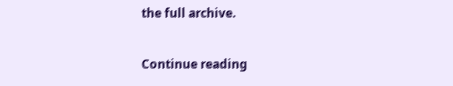the full archive.

Continue reading